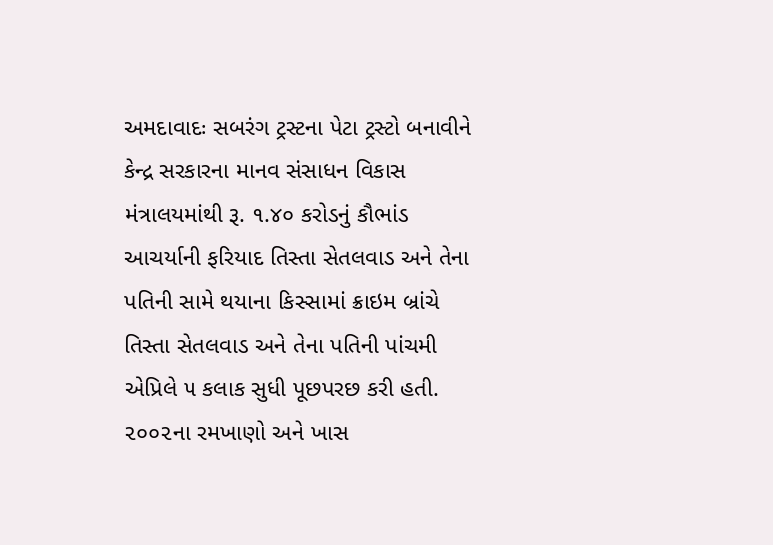અમદાવાદઃ સબરંગ ટ્રસ્ટના પેટા ટ્રસ્ટો બનાવીને કેન્દ્ર સરકારના માનવ સંસાધન વિકાસ મંત્રાલયમાંથી રૂ. ૧.૪૦ કરોડનું કૌભાંડ આચર્યાની ફરિયાદ તિસ્તા સેતલવાડ અને તેના પતિની સામે થયાના કિસ્સામાં ક્રાઇમ બ્રાંચે તિસ્તા સેતલવાડ અને તેના પતિની પાંચમી એપ્રિલે ૫ કલાક સુધી પૂછપરછ કરી હતી. ૨૦૦૨ના રમખાણો અને ખાસ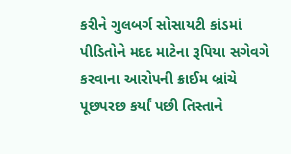કરીને ગુલબર્ગ સોસાયટી કાંડમાં પીડિતોને મદદ માટેના રૂપિયા સગેવગે કરવાના આરોપની ક્રાઈમ બ્રાંચે પૂછપરછ કર્યાં પછી તિસ્તાને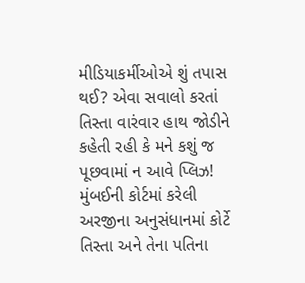મીડિયાકર્મીઓએ શું તપાસ થઈ? એવા સવાલો કરતાં તિસ્તા વારંવાર હાથ જોડીને કહેતી રહી કે મને કશું જ પૂછવામાં ન આવે પ્લિઝ! મુંબઈની કોર્ટમાં કરેલી અરજીના અનુસંધાનમાં કોર્ટે તિસ્તા અને તેના પતિના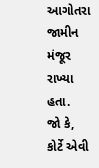આગોતરા જામીન મંજૂર રાખ્યા હતા.
જો કે, કોર્ટે એવી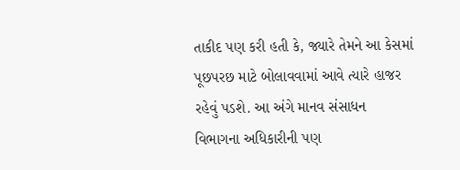તાકીદ પણ કરી હતી કે, જ્યારે તેમને આ કેસમાં પૂછપરછ માટે બોલાવવામાં આવે ત્યારે હાજર રહેવું પડશે. આ અંગે માનવ સંસાધન વિભાગના અધિકારીની પણ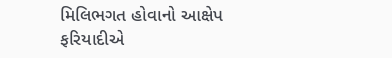મિલિભગત હોવાનો આક્ષેપ ફરિયાદીએ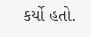કર્યો હતો.